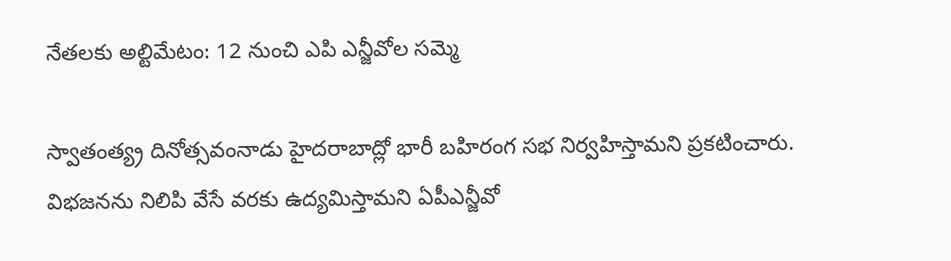నేతలకు అల్టిమేటం: 12 నుంచి ఎపి ఎన్జీవోల సమ్మె

స్వాతంత్య్ర దినోత్సవంనాడు హైదరాబాద్లో భారీ బహిరంగ సభ నిర్వహిస్తామని ప్రకటించారు. విభజనను నిలిపి వేసే వరకు ఉద్యమిస్తామని ఏపీఎన్జీవో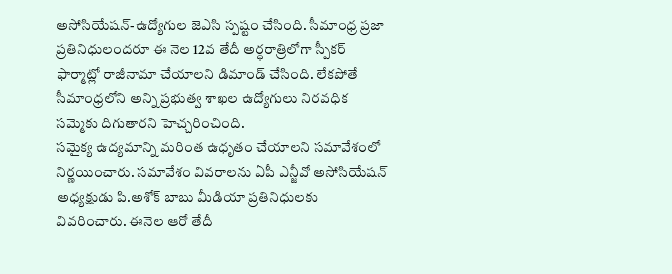అసోసియేషన్-ఉద్యోగుల జెఎసి స్పష్టం చేసింది. సీమాంధ్ర ప్రజా ప్రతినిధులందరూ ఈ నెల 12వ తేదీ అర్ధరాత్రిలోగా స్పీకర్ ఫార్మాట్లో రాజీనామా చేయాలని డిమాండ్ చేసింది. లేకపోతే సీమాంధ్రలోని అన్ని ప్రభుత్వ శాఖల ఉద్యోగులు నిరవధిక సమ్మెకు దిగుతారని హెచ్చరించింది.
సమైక్య ఉద్యమాన్ని మరింత ఉధృతం చేయాలని సమావేశంలో నిర్ణయించారు. సమావేశం వివరాలను ఏపీ ఎన్జీవో అసోసియేషన్ అధ్యక్షుడు పి.అశోక్ బాబు మీడియా ప్రతినిధులకు వివరించారు. ఈనెల ఆరో తేదీ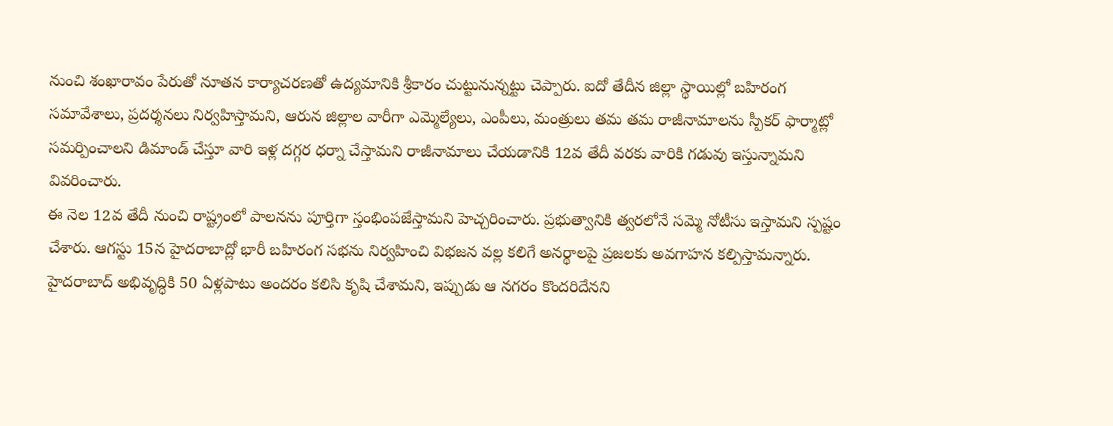నుంచి శంఖారావం పేరుతో నూతన కార్యాచరణతో ఉద్యమానికి శ్రీకారం చుట్టునున్నట్టు చెప్పారు. ఐదో తేదీన జిల్లా స్థాయిల్లో బహిరంగ సమావేశాలు, ప్రదర్శనలు నిర్వహిస్తామని, ఆరున జిల్లాల వారీగా ఎమ్మెల్యేలు, ఎంపీలు, మంత్రులు తమ తమ రాజీనామాలను స్పీకర్ ఫార్మాట్లో సమర్పించాలని డిమాండ్ చేస్తూ వారి ఇళ్ల దగ్గర ధర్నా చేస్తామని రాజీనామాలు చేయడానికి 12వ తేదీ వరకు వారికి గడువు ఇస్తున్నామని వివరించారు.
ఈ నెల 12వ తేదీ నుంచి రాష్ట్రంలో పాలనను పూర్తిగా స్తంభింపజేస్తామని హెచ్చరించారు. ప్రభుత్వానికి త్వరలోనే సమ్మె నోటీసు ఇస్తామని స్పష్టం చేశారు. ఆగస్టు 15న హైదరాబాద్లో భారీ బహిరంగ సభను నిర్వహించి విభజన వల్ల కలిగే అనర్థాలపై ప్రజలకు అవగాహన కల్పిస్తామన్నారు.
హైదరాబాద్ అభివృద్ధికి 50 ఏళ్లపాటు అందరం కలిసి కృషి చేశామని, ఇప్పుడు ఆ నగరం కొందరిదేనని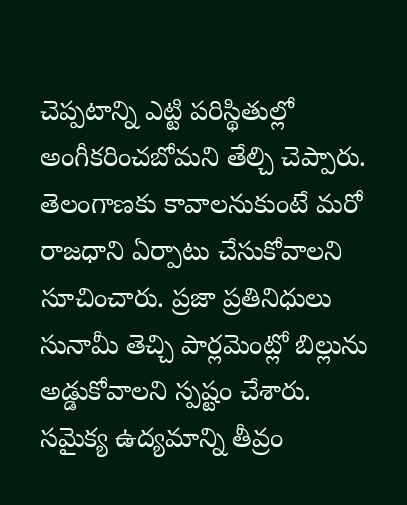చెప్పటాన్ని ఎట్టి పరిస్థితుల్లో అంగీకరించబోమని తేల్చి చెప్పారు. తెలంగాణకు కావాలనుకుంటే మరో రాజధాని ఏర్పాటు చేసుకోవాలని సూచించారు. ప్రజా ప్రతినిధులు సునామీ తెచ్చి పార్లమెంట్లో బిల్లును అడ్డుకోవాలని స్పష్టం చేశారు.
సమైక్య ఉద్యమాన్ని తీవ్రం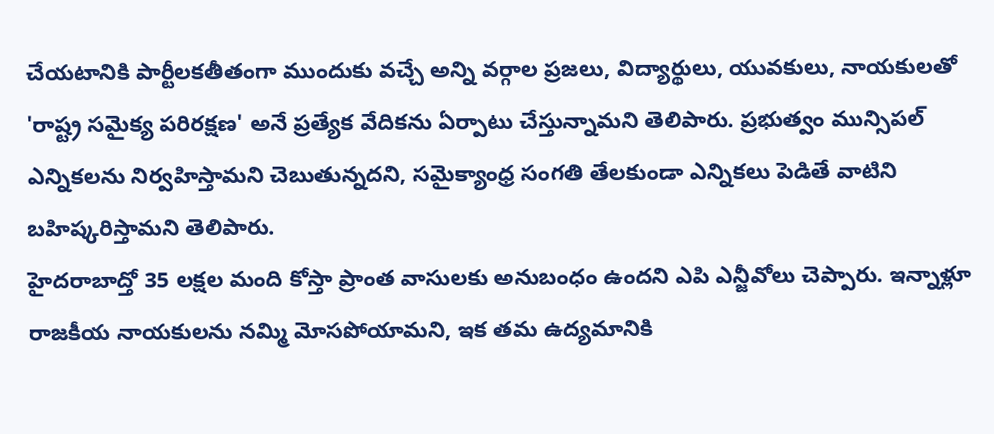చేయటానికి పార్టీలకతీతంగా ముందుకు వచ్చే అన్ని వర్గాల ప్రజలు, విద్యార్థులు, యువకులు, నాయకులతో 'రాష్ట్ర సమైక్య పరిరక్షణ' అనే ప్రత్యేక వేదికను ఏర్పాటు చేస్తున్నామని తెలిపారు. ప్రభుత్వం మున్సిపల్ ఎన్నికలను నిర్వహిస్తామని చెబుతున్నదని, సమైక్యాంధ్ర సంగతి తేలకుండా ఎన్నికలు పెడితే వాటిని బహిష్కరిస్తామని తెలిపారు.
హైదరాబాద్తో 35 లక్షల మంది కోస్తా ప్రాంత వాసులకు అనుబంధం ఉందని ఎపి ఎన్జీవోలు చెప్పారు. ఇన్నాళ్లూ రాజకీయ నాయకులను నమ్మి మోసపోయామని, ఇక తమ ఉద్యమానికి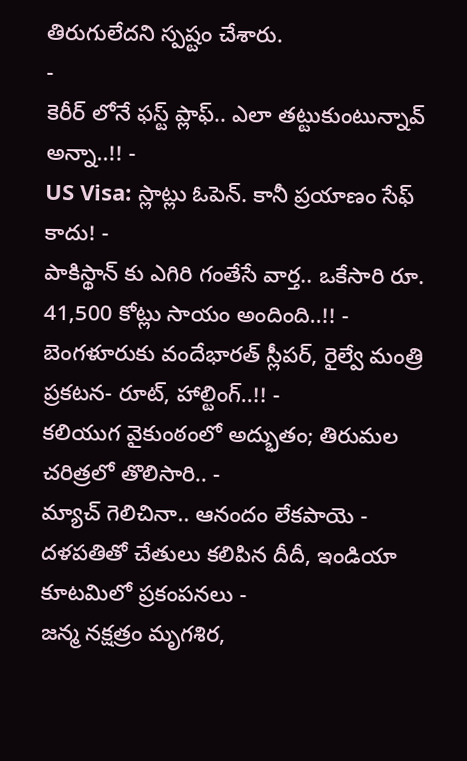తిరుగులేదని స్పష్టం చేశారు.
-
కెరీర్ లోనే ఫస్ట్ ప్లాఫ్.. ఎలా తట్టుకుంటున్నావ్ అన్నా..!! -
US Visa: స్లాట్లు ఓపెన్. కానీ ప్రయాణం సేఫ్ కాదు! -
పాకిస్థాన్ కు ఎగిరి గంతేసే వార్త.. ఒకేసారి రూ. 41,500 కోట్లు సాయం అందింది..!! -
బెంగళూరుకు వందేభారత్ స్లీపర్, రైల్వే మంత్రి ప్రకటన- రూట్, హాల్టింగ్..!! -
కలియుగ వైకుంఠంలో అద్భుతం; తిరుమల చరిత్రలో తొలిసారి.. -
మ్యాచ్ గెలిచినా.. ఆనందం లేకపాయె -
దళపతితో చేతులు కలిపిన దీదీ, ఇండియా కూటమిలో ప్రకంపనలు -
జన్మ నక్షత్రం మృగశిర,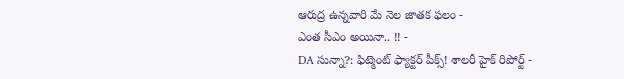ఆరుద్ర ఉన్నవారి మే నెల జాతక ఫలం -
ఎంత సీఎం అయినా.. !! -
DA సున్నా?: ఫిట్మెంట్ ఫ్యాక్టర్ పీక్స్! శాలరీ హైక్ రిపోర్ట్ -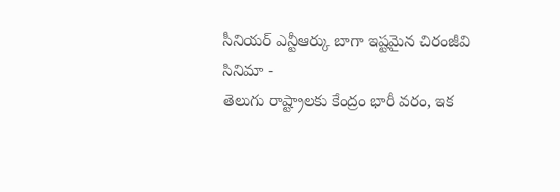సీనియర్ ఎన్టీఆర్కు బాగా ఇష్టమైన చిరంజీవి సినిమా -
తెలుగు రాష్ట్రాలకు కేంద్రం భారీ వరం, ఇక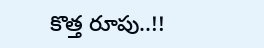కొత్త రూపు..!!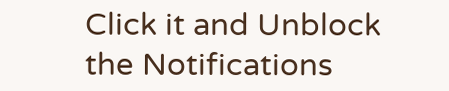Click it and Unblock the Notifications